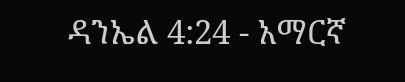ዳንኤል 4:24 - አማርኛ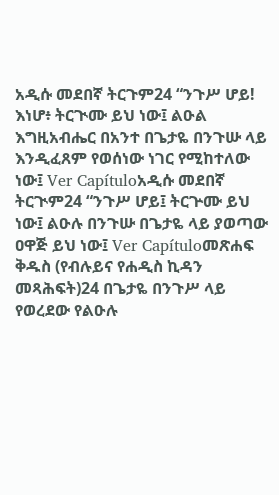አዲሱ መደበኛ ትርጉም24 “ንጉሥ ሆይ! እነሆ፥ ትርጒሙ ይህ ነው፤ ልዑል እግዚአብሔር በአንተ በጌታዬ በንጉሡ ላይ እንዲፈጸም የወሰነው ነገር የሚከተለው ነው፤ Ver Capítuloአዲሱ መደበኛ ትርጒም24 “ንጉሥ ሆይ፤ ትርጕሙ ይህ ነው፤ ልዑሉ በንጉሡ በጌታዬ ላይ ያወጣው ዐዋጅ ይህ ነው፤ Ver Capítuloመጽሐፍ ቅዱስ (የብሉይና የሐዲስ ኪዳን መጻሕፍት)24 በጌታዬ በንጉሥ ላይ የወረደው የልዑሉ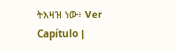ትእዛዝ ነው፥ Ver Capítulo |